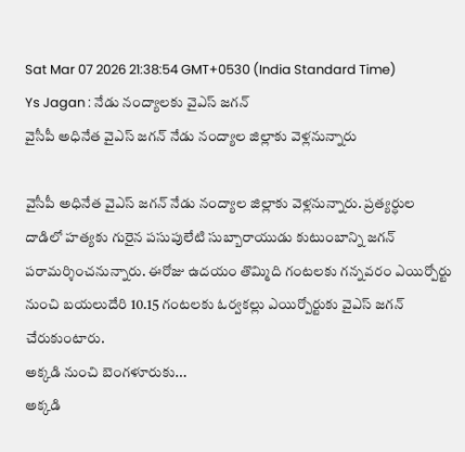Sat Mar 07 2026 21:38:54 GMT+0530 (India Standard Time)
Ys Jagan : నేడు నంద్యాలకు వైఎస్ జగన్
వైసీపీ అధినేత వైఎస్ జగన్ నేడు నంద్యాల జిల్లాకు వెళ్లనున్నారు

వైసీపీ అధినేత వైఎస్ జగన్ నేడు నంద్యాల జిల్లాకు వెళ్లనున్నారు. ప్రత్యర్ధుల దాడిలో హత్యకు గురైన పసుపులేటి సుబ్బారాయుడు కుటుంబాన్ని జగన్ పరామర్శించనున్నారు. ఈరోజు ఉదయం తొమ్మిది గంటలకు గన్నవరం ఎయిర్పోర్టు నుంచి బయలుదేరి 10.15 గంటలకు ఓర్వకల్లు ఎయిర్పోర్టుకు వైఎస్ జగన్ చేరుకుంటారు.
అక్కడి నుంచి బెంగళూరుకు...
అక్కడి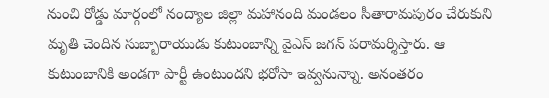నుంచి రోడ్డు మార్గంలో నంద్యాల జిల్లా మహానంది మండలం సీతారామపురం చేరుకుని మృతి చెందిన సుబ్బారాయుడు కుటుంబాన్ని వైఎస్ జగన్ పరామర్శిస్తారు. ఆ కుటుంబానికి అండగా పార్టీ ఉంటుందని భరోసా ఇవ్వనున్నాు. అనంతరం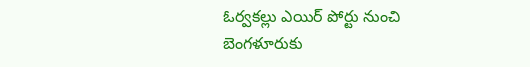ఓర్వకల్లు ఎయిర్ పోర్టు నుంచి బెంగళూరుకు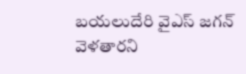బయలుదేరి వైఎస్ జగన్ వెళతారని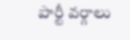పార్టీ వర్గాలు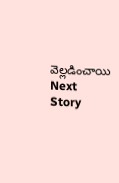వెల్లడించాయి
Next Story